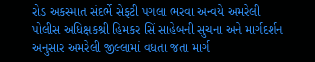રોડ અકસ્માત સંદર્ભે સેફટી પગલા ભરવા અન્વયે અમરેલી પોલીસ અધિક્ષકશ્રી હિમકર સિં સાહેબની સુચના અને માર્ગદર્શન અનુસાર અમરેલી જીલ્લામાં વધતા જતા માર્ગ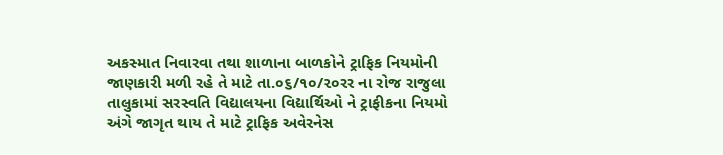અકસ્માત નિવારવા તથા શાળાના બાળકોને ટ્રાફિક નિયમોની જાણકારી મળી રહે તે માટે તા.૦૬/૧૦/૨૦રર ના રોજ રાજુલા તાલુકામાં સરસ્વતિ વિદ્યાલયના વિદ્યાર્થિઓ ને ટ્રાફીકના નિયમો અંગે જાગૃત થાય તે માટે ટ્રાફિક અવેરનેસ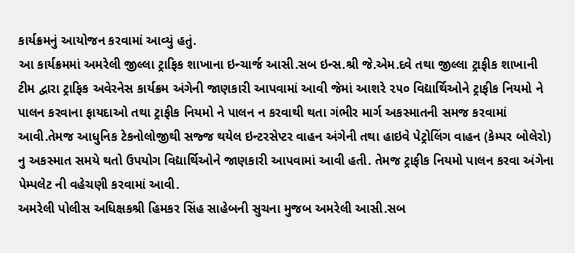કાર્યક્રમનું આયોજન કરવામાં આવ્યું હતું.
આ કાર્યક્રમમાં અમરેલી જીલ્લા ટ્રાફિક શાખાના ઇન્ચાર્જ આસી.સબ ઇન્સ.શ્રી જે.એમ.દવે તથા જીલ્લા ટ્રાફીક શાખાની ટીમ દ્વારા ટ્રાફિક અવેરનેસ કાર્યક્રમ અંગેની જાણકારી આપવામાં આવી જેમાં આશરે ૨૫૦ વિદ્યાર્થિઓને ટ્રાફીક નિયમો ને પાલન કરવાના ફાયદાઓ તથા ટ્રાફીક નિયમો ને પાલન ન કરવાથી થતા ગંભીર માર્ગ અકસ્માતની સમજ કરવામાં આવી.તેમજ આધુનિક ટેકનોલોજીથી સજ્જ થયેલ ઇન્ટરસેપ્ટર વાહન અંગેની તથા હાઇવે પેટ્રોલિંગ વાહન (કેમ્પર બોલેરો) નુ અકસ્માત સમયે થતો ઉપયોગ વિદ્યાર્થિઓને જાણકારી આપવામાં આવી હતી. તેમજ ટ્રાફીક નિયમો પાલન કરવા અંગેના પેમ્પલેટ ની વહેચણી કરવામાં આવી.
અમરેલી પોલીસ અધિક્ષકશ્રી હિમકર સિંહ સાહેબની સુચના મુજબ અમરેલી આસી.સબ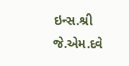ઇન્સ.શ્રી જે.એમ.દવે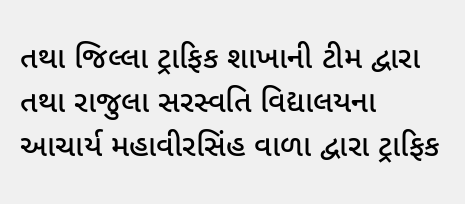તથા જિલ્લા ટ્રાફિક શાખાની ટીમ દ્વારા તથા રાજુલા સરસ્વતિ વિદ્યાલયના આચાર્ય મહાવીરસિંહ વાળા દ્વારા ટ્રાફિક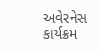અવેરનેસ કાર્યક્રમ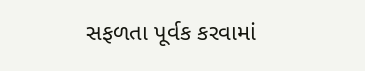સફળતા પૂર્વક કરવામાં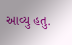આવ્યુ હતુ.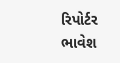રિપોર્ટર ભાવેશ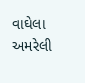વાઘેલા અમરેલી